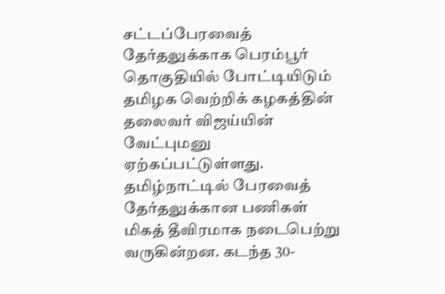சட்டப்பேரவைத் தேர்தலுக்காக பெரம்பூர் தொகுதியில் போட்டியிடும் தமிழக வெற்றிக் கழகத்தின் தலைவர் விஜய்யின் வேட்புமனு ஏற்கப்பட்டுள்ளது.
தமிழ்நாட்டில் பேரவைத் தேர்தலுக்கான பணிகள் மிகத் தீவிரமாக நடைபெற்று வருகின்றன. கடந்த 30-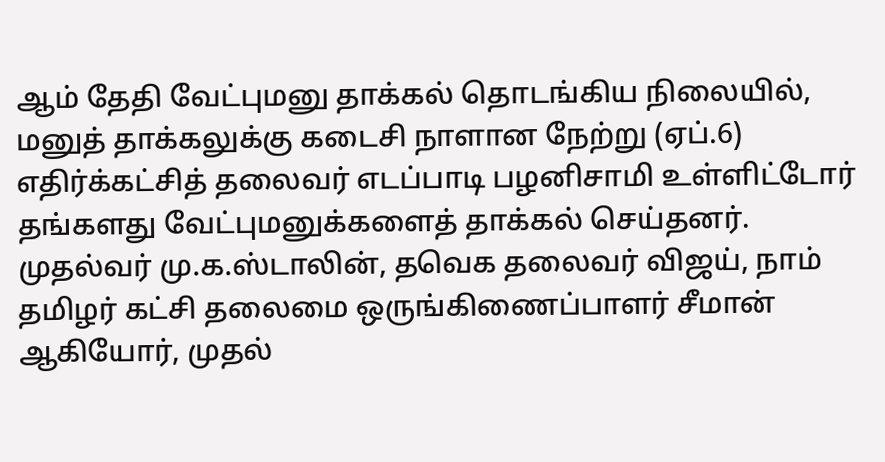ஆம் தேதி வேட்புமனு தாக்கல் தொடங்கிய நிலையில், மனுத் தாக்கலுக்கு கடைசி நாளான நேற்று (ஏப்.6) எதிர்க்கட்சித் தலைவர் எடப்பாடி பழனிசாமி உள்ளிட்டோர் தங்களது வேட்புமனுக்களைத் தாக்கல் செய்தனர்.
முதல்வர் மு.க.ஸ்டாலின், தவெக தலைவர் விஜய், நாம் தமிழர் கட்சி தலைமை ஒருங்கிணைப்பாளர் சீமான் ஆகியோர், முதல்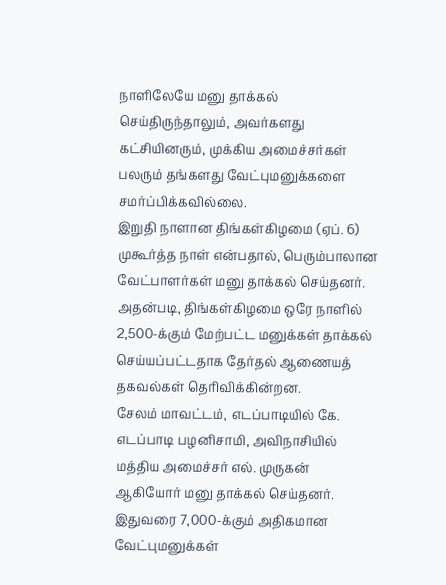நாளிலேயே மனு தாக்கல் செய்திருந்தாலும், அவர்களது கட்சியினரும், முக்கிய அமைச்சர்கள் பலரும் தங்களது வேட்புமனுக்களை சமர்ப்பிக்கவில்லை.
இறுதி நாளான திங்கள்கிழமை (ஏப். 6) முகூர்த்த நாள் என்பதால், பெரும்பாலான வேட்பாளர்கள் மனு தாக்கல் செய்தனர்.
அதன்படி, திங்கள்கிழமை ஒரே நாளில் 2,500-க்கும் மேற்பட்ட மனுக்கள் தாக்கல் செய்யப்பட்டதாக தேர்தல் ஆணையத் தகவல்கள் தெரிவிக்கின்றன.
சேலம் மாவட்டம், எடப்பாடியில் கே. எடப்பாடி பழனிசாமி, அவிநாசியில் மத்திய அமைச்சர் எல். முருகன் ஆகியோர் மனு தாக்கல் செய்தனர். இதுவரை 7,000-க்கும் அதிகமான வேட்புமனுக்கள்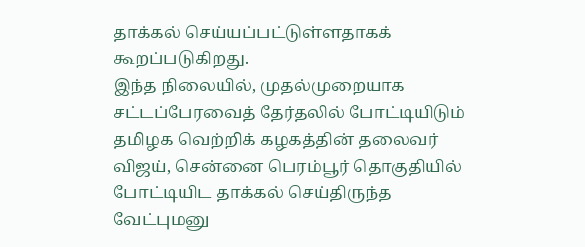தாக்கல் செய்யப்பட்டுள்ளதாகக் கூறப்படுகிறது.
இந்த நிலையில், முதல்முறையாக சட்டப்பேரவைத் தேர்தலில் போட்டியிடும் தமிழக வெற்றிக் கழகத்தின் தலைவர் விஜய், சென்னை பெரம்பூர் தொகுதியில் போட்டியிட தாக்கல் செய்திருந்த வேட்புமனு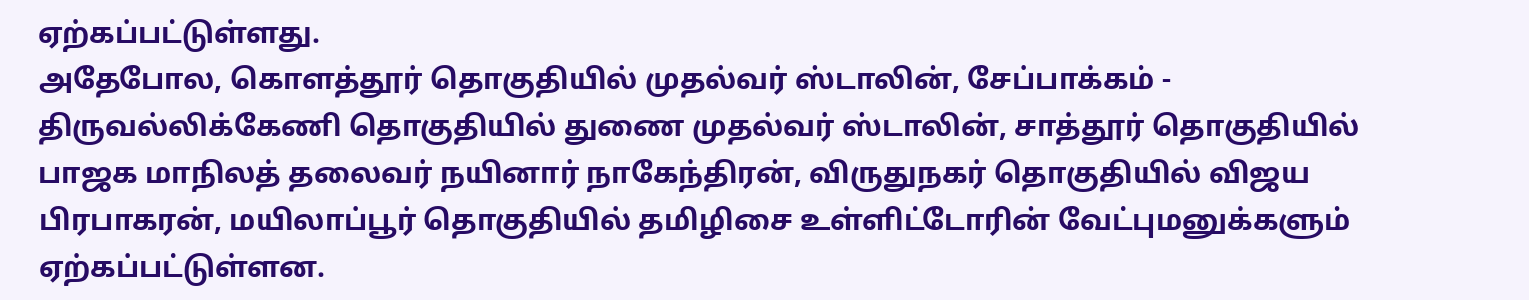ஏற்கப்பட்டுள்ளது.
அதேபோல, கொளத்தூர் தொகுதியில் முதல்வர் ஸ்டாலின், சேப்பாக்கம் - திருவல்லிக்கேணி தொகுதியில் துணை முதல்வர் ஸ்டாலின், சாத்தூர் தொகுதியில் பாஜக மாநிலத் தலைவர் நயினார் நாகேந்திரன், விருதுநகர் தொகுதியில் விஜய பிரபாகரன், மயிலாப்பூர் தொகுதியில் தமிழிசை உள்ளிட்டோரின் வேட்புமனுக்களும் ஏற்கப்பட்டுள்ளன.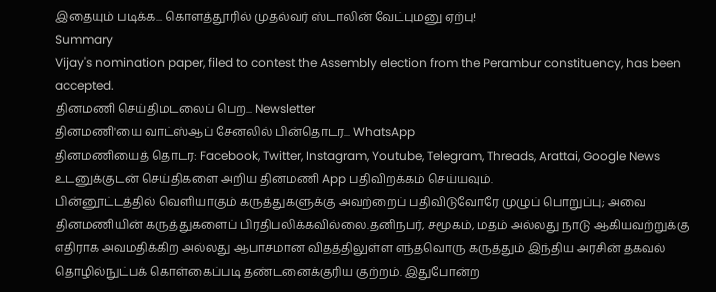இதையும் படிக்க... கொளத்தூரில் முதல்வர் ஸ்டாலின் வேட்புமனு ஏற்பு!
Summary
Vijay's nomination paper, filed to contest the Assembly election from the Perambur constituency, has been accepted.
தினமணி செய்திமடலைப் பெற... Newsletter
தினமணி'யை வாட்ஸ்ஆப் சேனலில் பின்தொடர... WhatsApp
தினமணியைத் தொடர: Facebook, Twitter, Instagram, Youtube, Telegram, Threads, Arattai, Google News
உடனுக்குடன் செய்திகளை அறிய தினமணி App பதிவிறக்கம் செய்யவும்.
பின்னூட்டத்தில் வெளியாகும் கருத்துகளுக்கு அவற்றைப் பதிவிடுவோரே முழுப் பொறுப்பு; அவை தினமணியின் கருத்துகளைப் பிரதிபலிக்கவில்லை.தனிநபர், சமூகம், மதம் அல்லது நாடு ஆகியவற்றுக்கு எதிராக அவமதிக்கிற அல்லது ஆபாசமான விதத்திலுள்ள எந்தவொரு கருத்தும் இந்திய அரசின் தகவல் தொழில்நுட்பக் கொள்கைப்படி தண்டனைக்குரிய குற்றம். இதுபோன்ற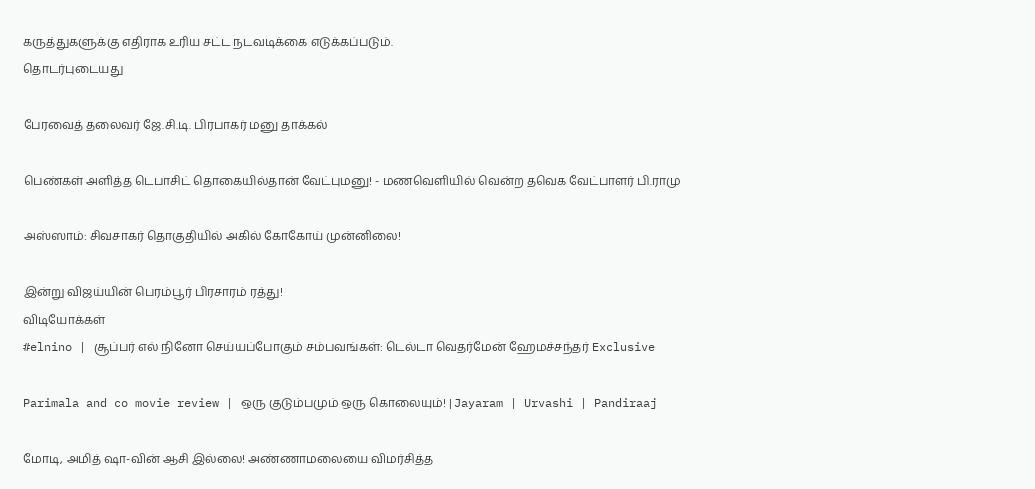கருத்துகளுக்கு எதிராக உரிய சட்ட நடவடிக்கை எடுக்கப்படும்.
தொடர்புடையது

பேரவைத் தலைவர் ஜே.சி.டி. பிரபாகர் மனு தாக்கல்

பெண்கள் அளித்த டெபாசிட் தொகையில்தான் வேட்புமனு! - மணவெளியில் வென்ற தவெக வேட்பாளர் பி.ராமு

அஸ்ஸாம்: சிவசாகர் தொகுதியில் அகில் கோகோய் முன்னிலை!

இன்று விஜய்யின் பெரம்பூர் பிரசாரம் ரத்து!
விடியோக்கள்
#elnino | சூப்பர் எல் நினோ செய்யப்போகும் சம்பவங்கள்: டெல்டா வெதர்மேன் ஹேமச்சந்தர் Exclusive

Parimala and co movie review | ஒரு குடும்பமும் ஒரு கொலையும்! | Jayaram | Urvashi | Pandiraaj

மோடி, அமித் ஷா-வின் ஆசி இல்லை! அண்ணாமலையை விமர்சித்த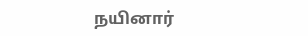நயினார்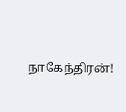நாகேந்திரன்!